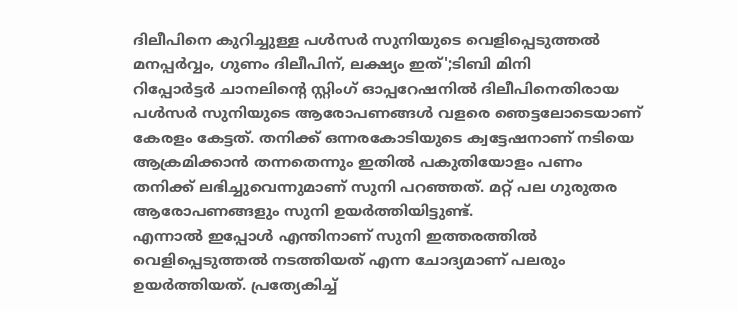ദിലീപിനെ കുറിച്ചുള്ള പൾസർ സുനിയുടെ വെളിപ്പെടുത്തൽ മനപ്പർവ്വം, ഗുണം ദിലീപിന്, ലക്ഷ്യം ഇത്';ടിബി മിനി
റിപ്പോർട്ടർ ചാനലിന്റെ സ്റ്റിംഗ് ഓപ്പറേഷനിൽ ദിലീപിനെതിരായ പൾസർ സുനിയുടെ ആരോപണങ്ങൾ വളരെ ഞെട്ടലോടെയാണ് കേരളം കേട്ടത്. തനിക്ക് ഒന്നരകോടിയുടെ ക്വട്ടേഷനാണ് നടിയെ ആക്രമിക്കാൻ തന്നതെന്നും ഇതിൽ പകുതിയോളം പണം തനിക്ക് ലഭിച്ചുവെന്നുമാണ് സുനി പറഞ്ഞത്. മറ്റ് പല ഗുരുതര ആരോപണങ്ങളും സുനി ഉയർത്തിയിട്ടുണ്ട്.
എന്നാൽ ഇപ്പോൾ എന്തിനാണ് സുനി ഇത്തരത്തിൽ വെളിപ്പെടുത്തൽ നടത്തിയത് എന്ന ചോദ്യമാണ് പലരും ഉയർത്തിയത്. പ്രത്യേകിച്ച്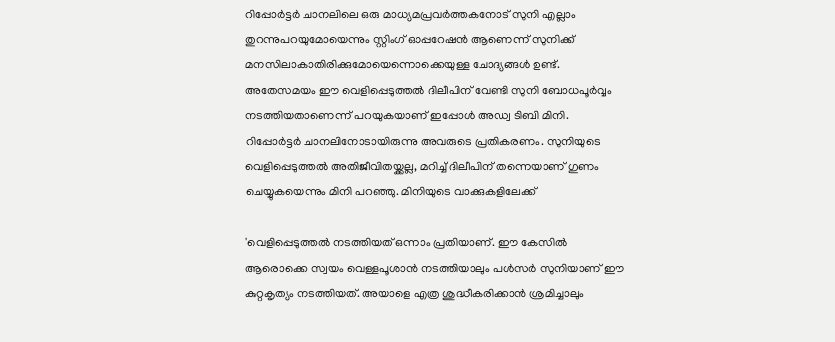റിപ്പോർട്ടർ ചാനലിലെ ഒരു മാധ്യമപ്രവർത്തകനോട് സുനി എല്ലാം തുറന്നുപറയുമോയെന്നും സ്റ്റിംഗ് ഓപ്പറേഷൻ ആണെന്ന് സുനിക്ക് മനസിലാകാതിരിക്കുമോയെന്നൊക്കെയുള്ള ചോദ്യങ്ങൾ ഉണ്ട്. അതേസമയം ഈ വെളിപ്പെടുത്തൽ ദിലീപിന് വേണ്ടി സുനി ബോധപൂർവ്വം നടത്തിയതാണെന്ന് പറയുകയാണ് ഇപ്പോൾ അഡ്വ ടിബി മിനി. റിപ്പോർട്ടർ ചാനലിനോടായിരുന്നു അവരുടെ പ്രതികരണം. സുനിയുടെ വെളിപ്പെടുത്തൽ അതിജീവിതയ്ക്കല്ല, മറിച്ച് ദിലീപിന് തന്നെയാണ് ഗുണം ചെയ്യുകയെന്നും മിനി പറഞ്ഞു. മിനിയുടെ വാക്കുകളിലേക്ക്

'വെളിപ്പെടുത്തൽ നടത്തിയത് ഒന്നാം പ്രതിയാണ്. ഈ കേസിൽ ആരൊക്കെ സ്വയം വെള്ളപൂശാൻ നടത്തിയാലും പൾസർ സുനിയാണ് ഈ കുറ്റകൃത്യം നടത്തിയത്. അയാളെ എത്ര ശുദ്ധീകരിക്കാൻ ശ്രമിച്ചാലും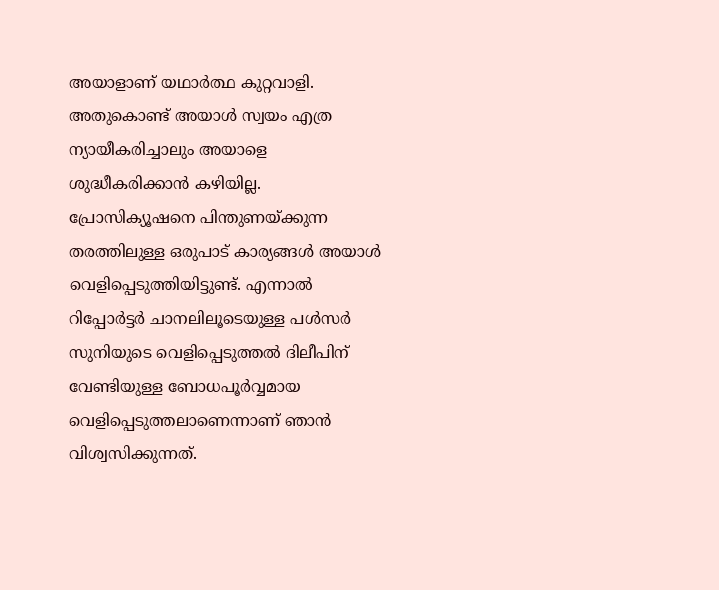അയാളാണ് യഥാർത്ഥ കുറ്റവാളി. അതുകൊണ്ട് അയാൾ സ്വയം എത്ര ന്യായീകരിച്ചാലും അയാളെ ശുദ്ധീകരിക്കാൻ കഴിയില്ല. പ്രോസിക്യൂഷനെ പിന്തുണയ്ക്കുന്ന തരത്തിലുള്ള ഒരുപാട് കാര്യങ്ങൾ അയാൾ വെളിപ്പെടുത്തിയിട്ടുണ്ട്. എന്നാൽ റിപ്പോർട്ടർ ചാനലിലൂടെയുള്ള പൾസർ സുനിയുടെ വെളിപ്പെടുത്തൽ ദിലീപിന് വേണ്ടിയുള്ള ബോധപൂർവ്വമായ വെളിപ്പെടുത്തലാണെന്നാണ് ഞാൻ വിശ്വസിക്കുന്നത്.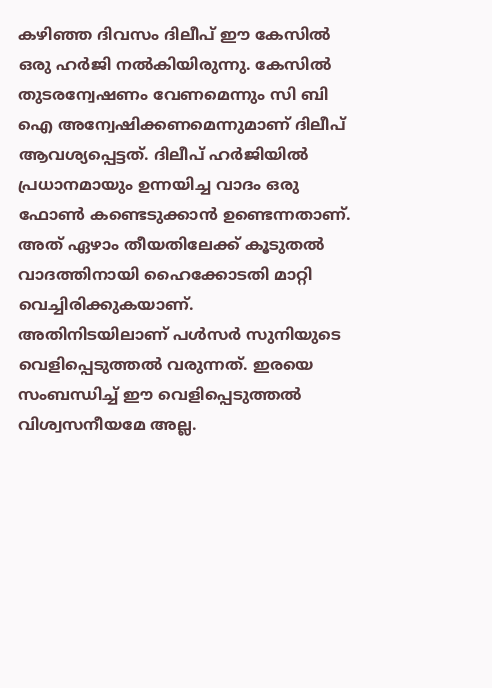കഴിഞ്ഞ ദിവസം ദിലീപ് ഈ കേസിൽ ഒരു ഹർജി നൽകിയിരുന്നു. കേസിൽ തുടരന്വേഷണം വേണമെന്നും സി ബി ഐ അന്വേഷിക്കണമെന്നുമാണ് ദിലീപ് ആവശ്യപ്പെട്ടത്. ദിലീപ് ഹർജിയിൽ പ്രധാനമായും ഉന്നയിച്ച വാദം ഒരു ഫോൺ കണ്ടെടുക്കാൻ ഉണ്ടെന്നതാണ്. അത് ഏഴാം തീയതിലേക്ക് കൂടുതൽ വാദത്തിനായി ഹൈക്കോടതി മാറ്റി വെച്ചിരിക്കുകയാണ്.
അതിനിടയിലാണ് പൾസർ സുനിയുടെ വെളിപ്പെടുത്തൽ വരുന്നത്. ഇരയെ സംബന്ധിച്ച് ഈ വെളിപ്പെടുത്തൽ വിശ്വസനീയമേ അല്ല.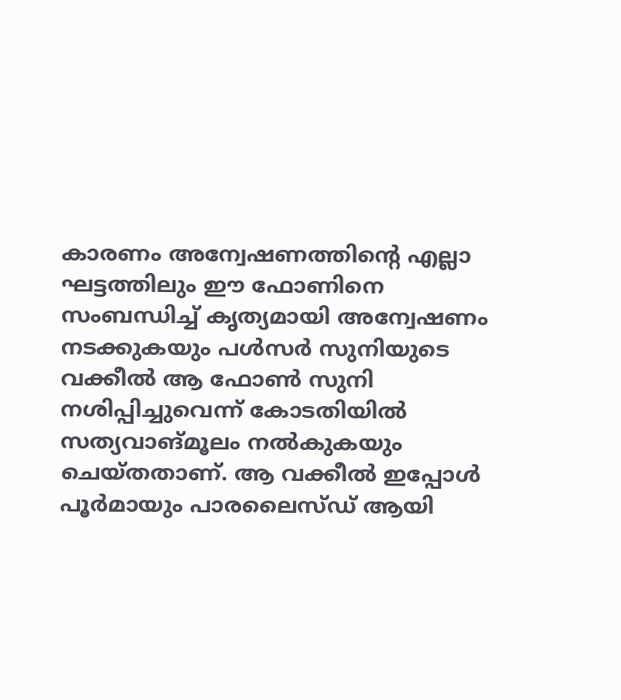കാരണം അന്വേഷണത്തിന്റെ എല്ലാ ഘട്ടത്തിലും ഈ ഫോണിനെ സംബന്ധിച്ച് കൃത്യമായി അന്വേഷണം നടക്കുകയും പൾസർ സുനിയുടെ വക്കീൽ ആ ഫോൺ സുനി നശിപ്പിച്ചുവെന്ന് കോടതിയിൽ സത്യവാങ്മൂലം നൽകുകയും ചെയ്തതാണ്. ആ വക്കീൽ ഇപ്പോൾ പൂർമായും പാരലൈസ്ഡ് ആയി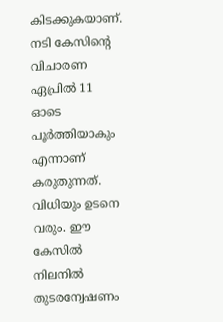കിടക്കുകയാണ്.
നടി കേസിന്റെ വിചാരണ ഏപ്രിൽ 11 ഓടെ പൂർത്തിയാകും എന്നാണ് കരുതുന്നത്. വിധിയും ഉടനെ വരും. ഈ കേസിൽ നിലനിൽ തുടരന്വേഷണം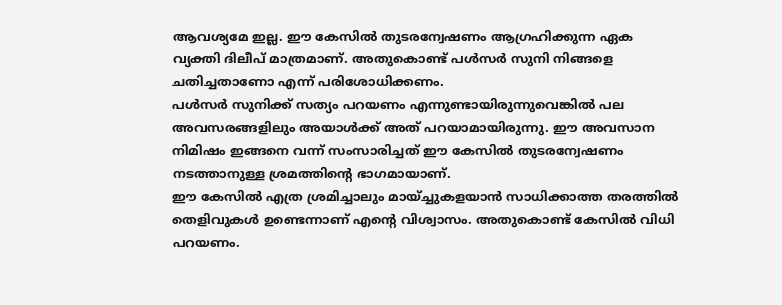ആവശ്യമേ ഇല്ല. ഈ കേസിൽ തുടരന്വേഷണം ആഗ്രഹിക്കുന്ന ഏക വ്യക്തി ദിലീപ് മാത്രമാണ്. അതുകൊണ്ട് പൾസർ സുനി നിങ്ങളെ ചതിച്ചതാണോ എന്ന് പരിശോധിക്കണം.
പൾസർ സുനിക്ക് സത്യം പറയണം എന്നുണ്ടായിരുന്നുവെങ്കിൽ പല അവസരങ്ങളിലും അയാൾക്ക് അത് പറയാമായിരുന്നു. ഈ അവസാന നിമിഷം ഇങ്ങനെ വന്ന് സംസാരിച്ചത് ഈ കേസിൽ തുടരന്വേഷണം നടത്താനുള്ള ശ്രമത്തിന്റെ ഭാഗമായാണ്.
ഈ കേസിൽ എത്ര ശ്രമിച്ചാലും മായ്ച്ചുകളയാൻ സാധിക്കാത്ത തരത്തിൽ തെളിവുകൾ ഉണ്ടെന്നാണ് എന്റെ വിശ്വാസം. അതുകൊണ്ട് കേസിൽ വിധി പറയണം.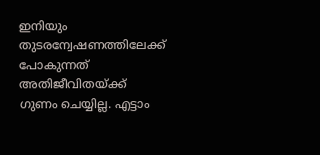ഇനിയും തുടരന്വേഷണത്തിലേക്ക് പോകുന്നത് അതിജീവിതയ്ക്ക് ഗുണം ചെയ്യില്ല. എട്ടാം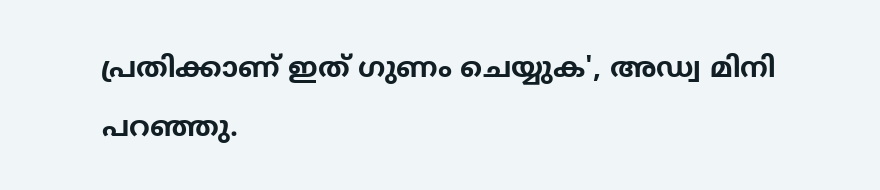പ്രതിക്കാണ് ഇത് ഗുണം ചെയ്യുക', അഡ്വ മിനി പറഞ്ഞു.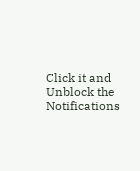Click it and Unblock the Notifications